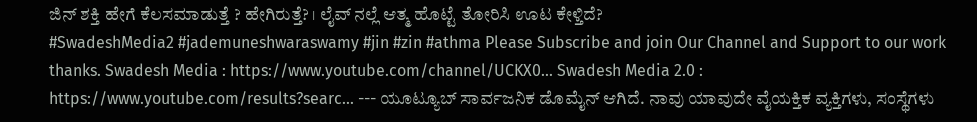ಜಿನ್ ಶಕ್ತಿ ಹೇಗೆ ಕೆಲಸಮಾಡುತ್ತೆ ? ಹೇಗಿರುತ್ತೆ? । ಲೈವ್ ನಲ್ಲೆ ಆತ್ಮ ಹೊಟ್ಟೆ ತೋರಿಸಿ ಊಟ ಕೇಳ್ತಿದೆ?
#SwadeshMedia2 #jademuneshwaraswamy #jin #zin #athma Please Subscribe and join Our Channel and Support to our work thanks. Swadesh Media : https://www.youtube.com/channel/UCKX0... Swadesh Media 2.0 : https://www.youtube.com/results?searc... --- ಯೂಟ್ಯೂಬ್ ಸಾರ್ವಜನಿಕ ಡೊಮೈನ್ ಆಗಿದೆ. ನಾವು ಯಾವುದೇ ವೈಯಕ್ತಿಕ ವ್ಯಕ್ತಿಗಳು, ಸಂಸ್ಥೆಗಳು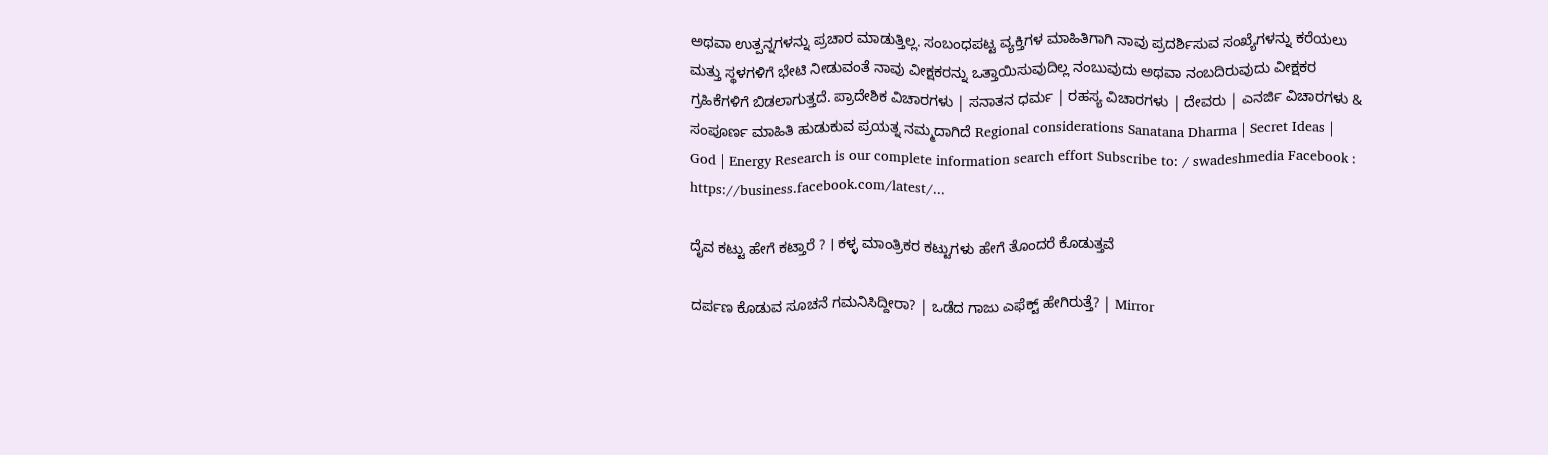ಅಥವಾ ಉತ್ಪನ್ನಗಳನ್ನು ಪ್ರಚಾರ ಮಾಡುತ್ತಿಲ್ಲ. ಸಂಬಂಧಪಟ್ಟ ವ್ಯಕ್ತಿಗಳ ಮಾಹಿತಿಗಾಗಿ ನಾವು ಪ್ರದರ್ಶಿಸುವ ಸಂಖ್ಯೆಗಳನ್ನು ಕರೆಯಲು ಮತ್ತು ಸ್ಥಳಗಳಿಗೆ ಭೇಟಿ ನೀಡುವಂತೆ ನಾವು ವೀಕ್ಷಕರನ್ನು ಒತ್ತಾಯಿಸುವುದಿಲ್ಲ ನಂಬುವುದು ಅಥವಾ ನಂಬದಿರುವುದು ವೀಕ್ಷಕರ ಗ್ರಹಿಕೆಗಳಿಗೆ ಬಿಡಲಾಗುತ್ತದೆ. ಪ್ರಾದೇಶಿಕ ವಿಚಾರಗಳು | ಸನಾತನ ಧರ್ಮ | ರಹಸ್ಯ ವಿಚಾರಗಳು | ದೇವರು | ಎನರ್ಜಿ ವಿಚಾರಗಳು & ಸಂಪೂರ್ಣ ಮಾಹಿತಿ ಹುಡುಕುವ ಪ್ರಯತ್ನ ನಮ್ಮದಾಗಿದೆ Regional considerations Sanatana Dharma | Secret Ideas | God | Energy Research is our complete information search effort Subscribe to: / swadeshmedia Facebook : https://business.facebook.com/latest/...

ದೈವ ಕಟ್ಟು ಹೇಗೆ ಕಟ್ತಾರೆ ? । ಕಳ್ಳ ಮಾಂತ್ರಿಕರ ಕಟ್ಟುಗಳು ಹೇಗೆ ತೊಂದರೆ ಕೊಡುತ್ತವೆ

ದರ್ಪಣ ಕೊಡುವ ಸೂಚನೆ ಗಮನಿಸಿದ್ದೀರಾ? | ಒಡೆದ ಗಾಜು ಎಫೆಕ್ಟ್ ಹೇಗಿರುತ್ತೆ? | Mirror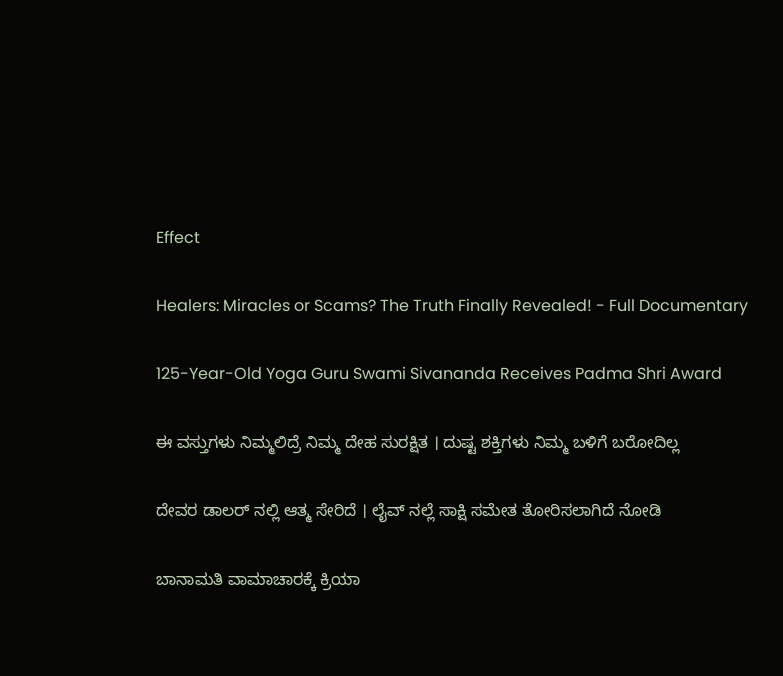Effect

Healers: Miracles or Scams? The Truth Finally Revealed! - Full Documentary

125-Year-Old Yoga Guru Swami Sivananda Receives Padma Shri Award

ಈ ವಸ್ತುಗಳು ನಿಮ್ಮಲಿದ್ರೆ ನಿಮ್ಮ ದೇಹ ಸುರಕ್ಷಿತ । ದುಷ್ಟ ಶಕ್ತಿಗಳು ನಿಮ್ಮ ಬಳಿಗೆ ಬರೋದಿಲ್ಲ

ದೇವರ ಡಾಲರ್ ನಲ್ಲಿ ಆತ್ಮ ಸೇರಿದೆ । ಲೈವ್ ನಲ್ಲೆ ಸಾಕ್ಷಿ ಸಮೇತ ತೋರಿಸಲಾಗಿದೆ ನೋಡಿ

ಬಾನಾಮತಿ ವಾಮಾಚಾರಕ್ಕೆ ಕ್ರಿಯಾ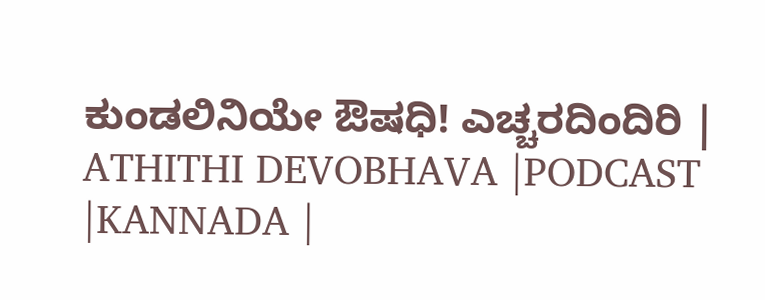ಕುಂಡಲಿನಿಯೇ ಔಷಧಿ! ಎಚ್ಚರದಿಂದಿರಿ | ATHITHI DEVOBHAVA |PODCAST |KANNADA |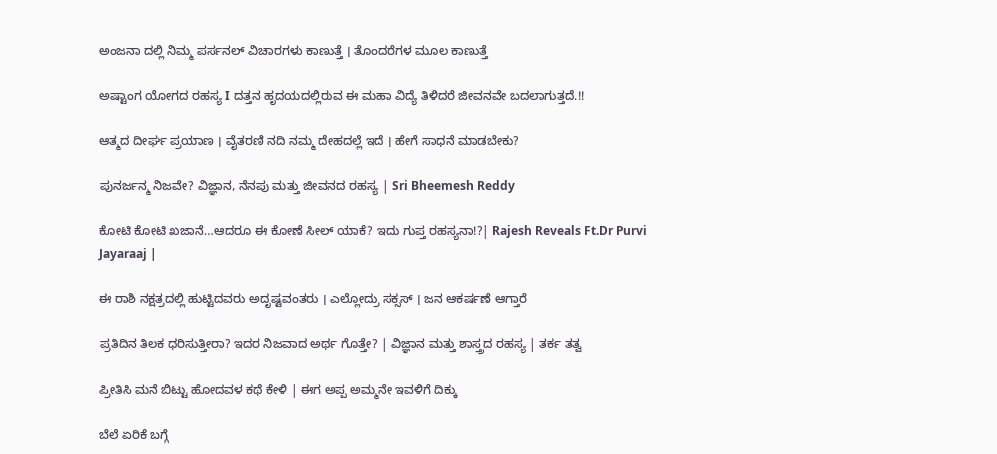ಅಂಜನಾ ದಲ್ಲಿ ನಿಮ್ಮ ಪರ್ಸನಲ್ ವಿಚಾರಗಳು ಕಾಣುತ್ತೆ । ತೊಂದರೆಗಳ ಮೂಲ ಕಾಣುತ್ತೆ

ಅಷ್ಟಾಂಗ ಯೋಗದ ರಹಸ್ಯ I ದತ್ತನ ಹೃದಯದಲ್ಲಿರುವ ಈ ಮಹಾ ವಿದ್ಯೆ ತಿಳಿದರೆ ಜೀವನವೇ ಬದಲಾಗುತ್ತದೆ.!!

ಆತ್ಮದ ದೀರ್ಘ ಪ್ರಯಾಣ । ವೈತರಣಿ ನದಿ ನಮ್ಮ ದೇಹದಲ್ಲೆ ಇದೆ । ಹೇಗೆ ಸಾಧನೆ ಮಾಡಬೇಕು?

ಪುನರ್ಜನ್ಮ ನಿಜವೇ? ವಿಜ್ಞಾನ, ನೆನಪು ಮತ್ತು ಜೀವನದ ರಹಸ್ಯ | Sri Bheemesh Reddy

ಕೋಟಿ ಕೋಟಿ ಖಜಾನೆ…ಆದರೂ ಈ ಕೋಣೆ ಸೀಲ್ ಯಾಕೆ? ಇದು ಗುಪ್ತ ರಹಸ್ಯನಾ!?| Rajesh Reveals Ft.Dr Purvi Jayaraaj |

ಈ ರಾಶಿ ನಕ್ಷತ್ರದಲ್ಲಿ ಹುಟ್ಟಿದವರು ಅದೃಷ್ಟವಂತರು । ಎಲ್ಲೋದ್ರು ಸಕ್ಸಸ್ । ಜನ ಆಕರ್ಷಣೆ ಆಗ್ತಾರೆ

ಪ್ರತಿದಿನ ತಿಲಕ ಧರಿಸುತ್ತೀರಾ? ಇದರ ನಿಜವಾದ ಅರ್ಥ ಗೊತ್ತೇ? | ವಿಜ್ಞಾನ ಮತ್ತು ಶಾಸ್ತ್ರದ ರಹಸ್ಯ | ತರ್ಕ ತತ್ವ

ಪ್ರೀತಿಸಿ ಮನೆ ಬಿಟ್ಟು ಹೋದವಳ ಕಥೆ ಕೇಳಿ | ಈಗ ಅಪ್ಪ ಅಮ್ಮನೇ ಇವಳಿಗೆ ದಿಕ್ಕು

ಬೆಲೆ ಏರಿಕೆ ಬಗ್ಗೆ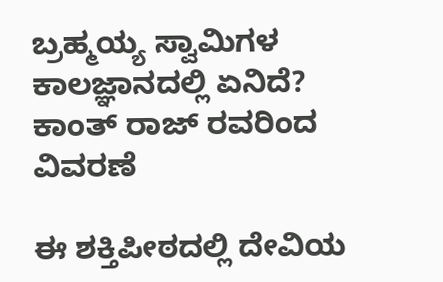ಬ್ರಹ್ಮಯ್ಯ ಸ್ವಾಮಿಗಳ ಕಾಲಜ್ಞಾನದಲ್ಲಿ ಏನಿದೆ? ಕಾಂತ್ ರಾಜ್ ರವರಿಂದ ವಿವರಣೆ

ಈ ಶಕ್ತಿಪೀಠದಲ್ಲಿ ದೇವಿಯ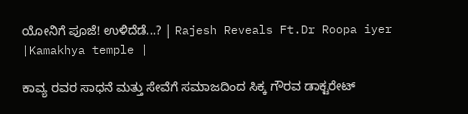ಯೋನಿಗೆ ಪೂಜೆ! ಉಳಿದೆಡೆ...? | Rajesh Reveals Ft.Dr Roopa iyer |Kamakhya temple |

ಕಾವ್ಯ ರವರ ಸಾಧನೆ ಮತ್ತು ಸೇವೆಗೆ ಸಮಾಜದಿಂದ ಸಿಕ್ಕ ಗೌರವ ಡಾಕ್ಟರೇಟ್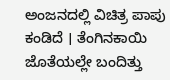ಅಂಜನದಲ್ಲಿ ವಿಚಿತ್ರ ಪಾಪು ಕಂಡಿದೆ । ತೆಂಗಿನಕಾಯಿ ಜೊತೆಯಲ್ಲೇ ಬಂದಿತ್ತು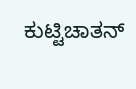ಕುಟ್ಟಿಚಾತನ್